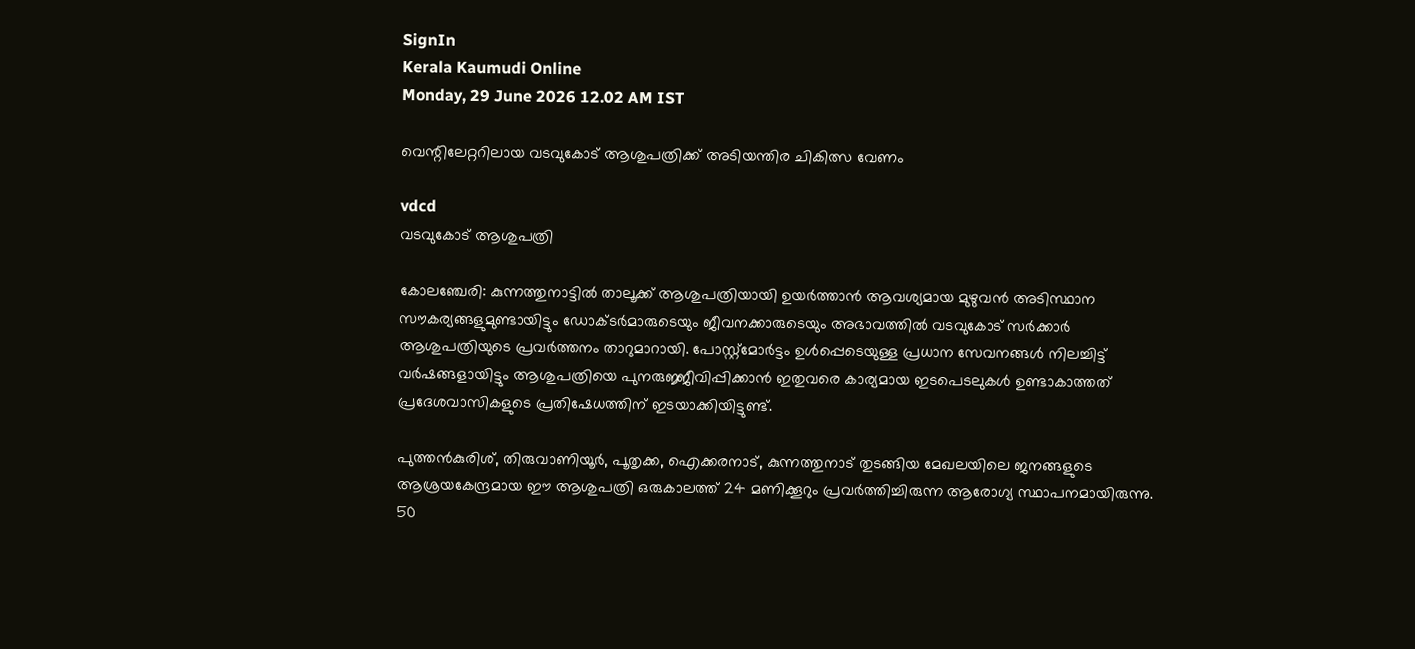SignIn
Kerala Kaumudi Online
Monday, 29 June 2026 12.02 AM IST

വെന്റിലേറ്ററിലായ വടവുകോട് ആശുപത്രിക്ക് അടിയന്തിര ചികിത്സ വേണം

vdcd
വടവുകോട് ആശുപത്രി

കോലഞ്ചേരി: കുന്നത്തുനാട്ടിൽ താലൂക്ക് ആശുപത്രിയായി ഉയർത്താൻ ആവശ്യമായ മുഴുവൻ അടിസ്ഥാന സൗകര്യങ്ങളുമുണ്ടായിട്ടും ഡോക്ടർമാരുടെയും ജീവനക്കാരുടെയും അഭാവത്തിൽ വടവുകോട് സർക്കാർ ആശുപത്രിയുടെ പ്രവർത്തനം താറുമാറായി. പോസ്റ്റ്മോർട്ടം ഉൾപ്പെടെയുള്ള പ്രധാന സേവനങ്ങൾ നിലച്ചിട്ട് വർഷങ്ങളായിട്ടും ആശുപത്രിയെ പുനരുജ്ജീവിപ്പിക്കാൻ ഇതുവരെ കാര്യമായ ഇടപെടലുകൾ ഉണ്ടാകാത്തത് പ്രദേശവാസികളുടെ പ്രതിഷേധത്തിന് ഇടയാക്കിയിട്ടുണ്ട്.

പുത്തൻകുരിശ്, തിരുവാണിയൂർ, പൂതൃക്ക, ഐക്കരനാട്, കുന്നത്തുനാട് തുടങ്ങിയ മേഖലയിലെ ജനങ്ങളുടെ ആശ്രയകേന്ദ്രമായ ഈ ആശുപത്രി ഒരുകാലത്ത് 24 മണിക്കൂറും പ്രവർത്തിച്ചിരുന്ന ആരോഗ്യ സ്ഥാപനമായിരുന്നു. 50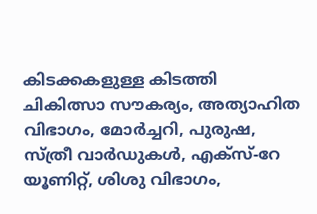കിടക്കകളുള്ള കിടത്തി ചികിത്സാ സൗകര്യം, അത്യാഹിത വിഭാഗം, മോർച്ചറി, പുരുഷ, സ്ത്രീ വാർഡുകൾ, എക്സ്-റേ യൂണിറ്റ്, ശിശു വിഭാഗം,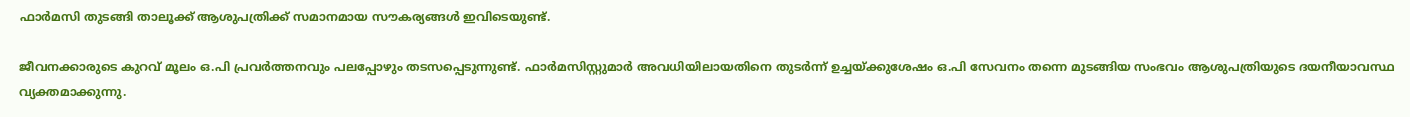ഫാർമസി തുടങ്ങി താലൂക്ക് ആശുപത്രിക്ക് സമാനമായ സൗകര്യങ്ങൾ ഇവിടെയുണ്ട്.

ജീവനക്കാരുടെ കുറവ് മൂലം ഒ.പി പ്രവർത്തനവും പലപ്പോഴും തടസപ്പെടുന്നുണ്ട്. ഫാർമസിസ്റ്റുമാർ അവധിയിലായതിനെ തുടർന്ന് ഉച്ചയ്ക്കുശേഷം ഒ.പി സേവനം തന്നെ മുടങ്ങിയ സംഭവം ആശുപത്രിയുടെ ദയനീയാവസ്ഥ വ്യക്തമാക്കുന്നു.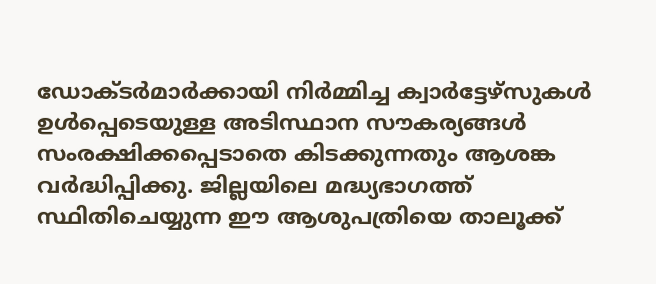ഡോക്ടർമാർക്കായി നിർമ്മിച്ച ക്വാർട്ടേഴ്സുകൾ ഉൾപ്പെടെയുള്ള അടിസ്ഥാന സൗകര്യങ്ങൾ സംരക്ഷിക്കപ്പെടാതെ കിടക്കുന്നതും ആശങ്ക വർദ്ധിപ്പിക്കു. ജില്ലയിലെ മദ്ധ്യഭാഗത്ത് സ്ഥിതിചെയ്യുന്ന ഈ ആശുപത്രിയെ താലൂക്ക്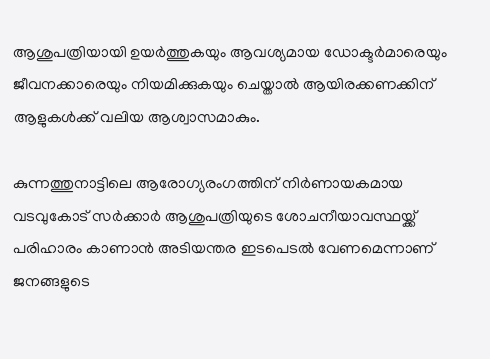ആശുപത്രിയായി ഉയർത്തുകയും ആവശ്യമായ ഡോക്ടർമാരെയും ജീവനക്കാരെയും നിയമിക്കുകയും ചെയ്താൽ ആയിരക്കണക്കിന് ആളുകൾക്ക് വലിയ ആശ്വാസമാകും.

കുന്നത്തുനാട്ടിലെ ആരോഗ്യരംഗത്തിന് നിർണായകമായ വടവുകോട് സർക്കാർ ആശുപത്രിയുടെ ശോചനീയാവസ്ഥയ്ക്ക് പരിഹാരം കാണാൻ അടിയന്തര ഇടപെടൽ വേണമെന്നാണ് ജനങ്ങളുടെ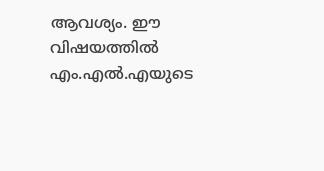ആവശ്യം. ഈ വിഷയത്തിൽ എം.എൽ.എയുടെ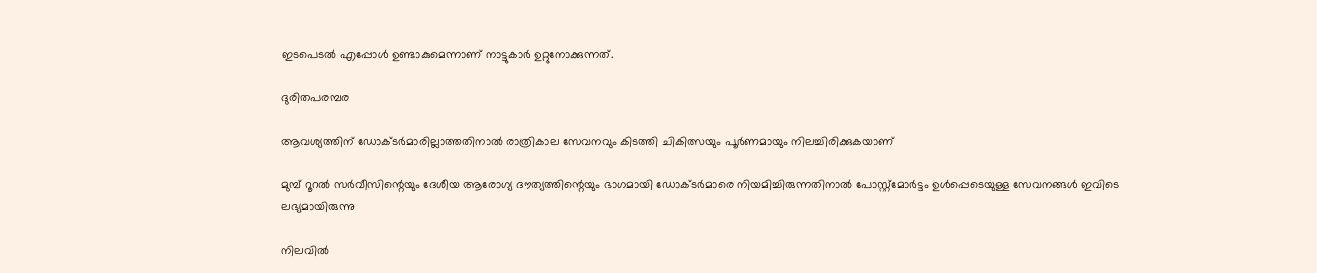ഇടപെടൽ എപ്പോൾ ഉണ്ടാകുമെന്നാണ് നാട്ടുകാർ ഉറ്റുനോക്കുന്നത്.

ദുരിതപരമ്പര

ആവശ്യത്തിന് ഡോക്ടർമാരില്ലാത്തതിനാൽ രാത്രികാല സേവനവും കിടത്തി ചികിത്സയും പൂർണമായും നിലച്ചിരിക്കുകയാണ്

മുമ്പ് റൂറൽ സർവീസിന്റെയും ദേശീയ ആരോഗ്യ ദൗത്യത്തിന്റെയും ഭാഗമായി ഡോക്ടർമാരെ നിയമിച്ചിരുന്നതിനാൽ പോസ്റ്റ്മോർട്ടം ഉൾപ്പെടെയുള്ള സേവനങ്ങൾ ഇവിടെ ലഭ്യമായിരുന്നു

നിലവിൽ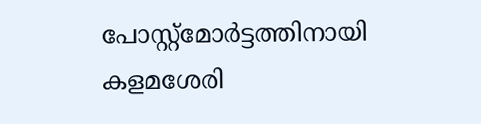പോസ്റ്റ്മോർട്ടത്തിനായി കളമശേരി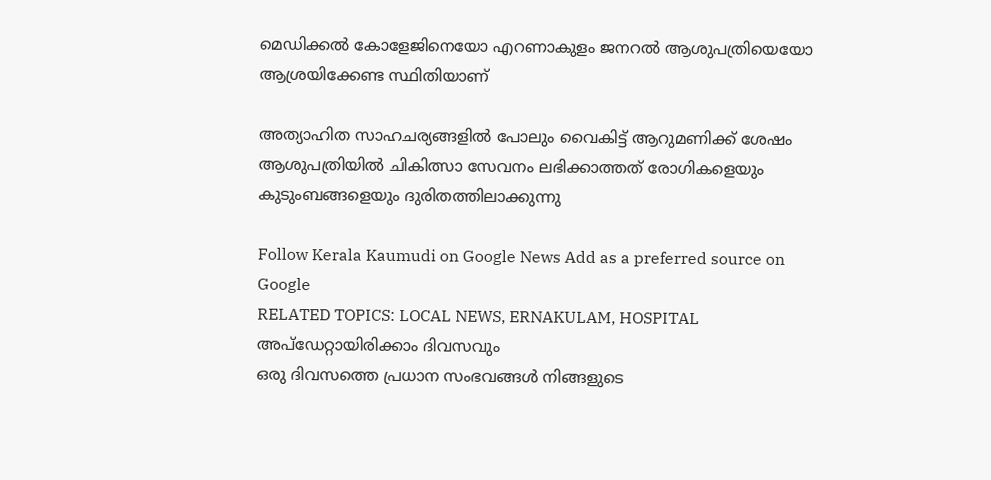മെഡിക്കൽ കോളേജിനെയോ എറണാകുളം ജനറൽ ആശുപത്രിയെയോ ആശ്രയിക്കേണ്ട സ്ഥിതിയാണ്

അത്യാഹിത സാഹചര്യങ്ങളിൽ പോലും വൈകിട്ട് ആറുമണിക്ക് ശേഷം ആശുപത്രിയിൽ ചികിത്സാ സേവനം ലഭിക്കാത്തത് രോഗികളെയും കുടുംബങ്ങളെയും ദുരിതത്തിലാക്കുന്നു

Follow Kerala Kaumudi on Google News Add as a preferred source on Google
RELATED TOPICS: LOCAL NEWS, ERNAKULAM, HOSPITAL
അപ്ഡേറ്റായിരിക്കാം ദിവസവും
ഒരു ദിവസത്തെ പ്രധാന സംഭവങ്ങൾ നിങ്ങളുടെ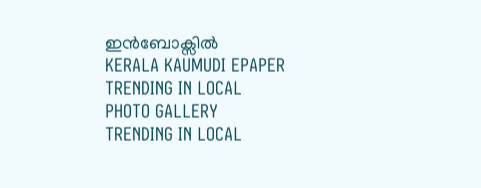ഇൻബോക്സിൽ
KERALA KAUMUDI EPAPER
TRENDING IN LOCAL
PHOTO GALLERY
TRENDING IN LOCAL